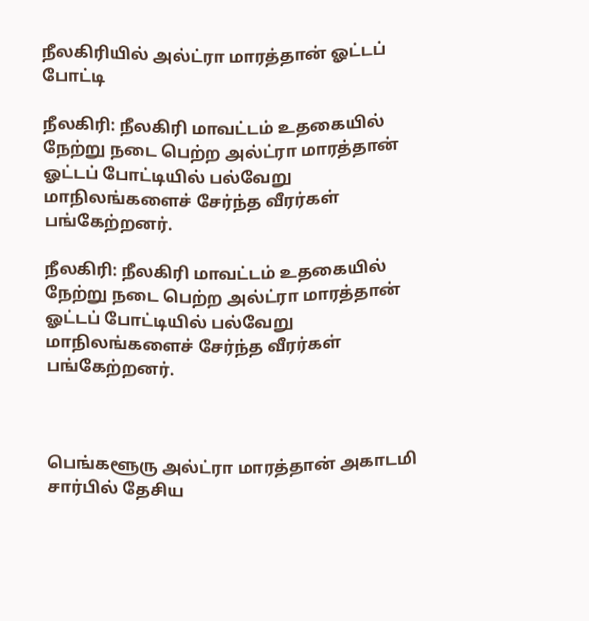நீலகிரியில் அல்ட்ரா மாரத்தான் ஓட்டப் போட்டி

நீலகிரி: நீலகிரி மாவட்டம் உதகையில் நேற்று நடை பெற்ற அல்ட்ரா மாரத்தான் ஓட்டப் போட்டியில் பல்வேறு மாநிலங்களைச் சேர்ந்த வீரர்கள் பங்கேற்றனர்.

நீலகிரி: நீலகிரி மாவட்டம் உதகையில் நேற்று நடை பெற்ற அல்ட்ரா மாரத்தான் ஓட்டப் போட்டியில் பல்வேறு மாநிலங்களைச் சேர்ந்த வீரர்கள் பங்கேற்றனர்.



பெங்களூரு அல்ட்ரா மாரத்தான் அகாடமி சார்பில் தேசிய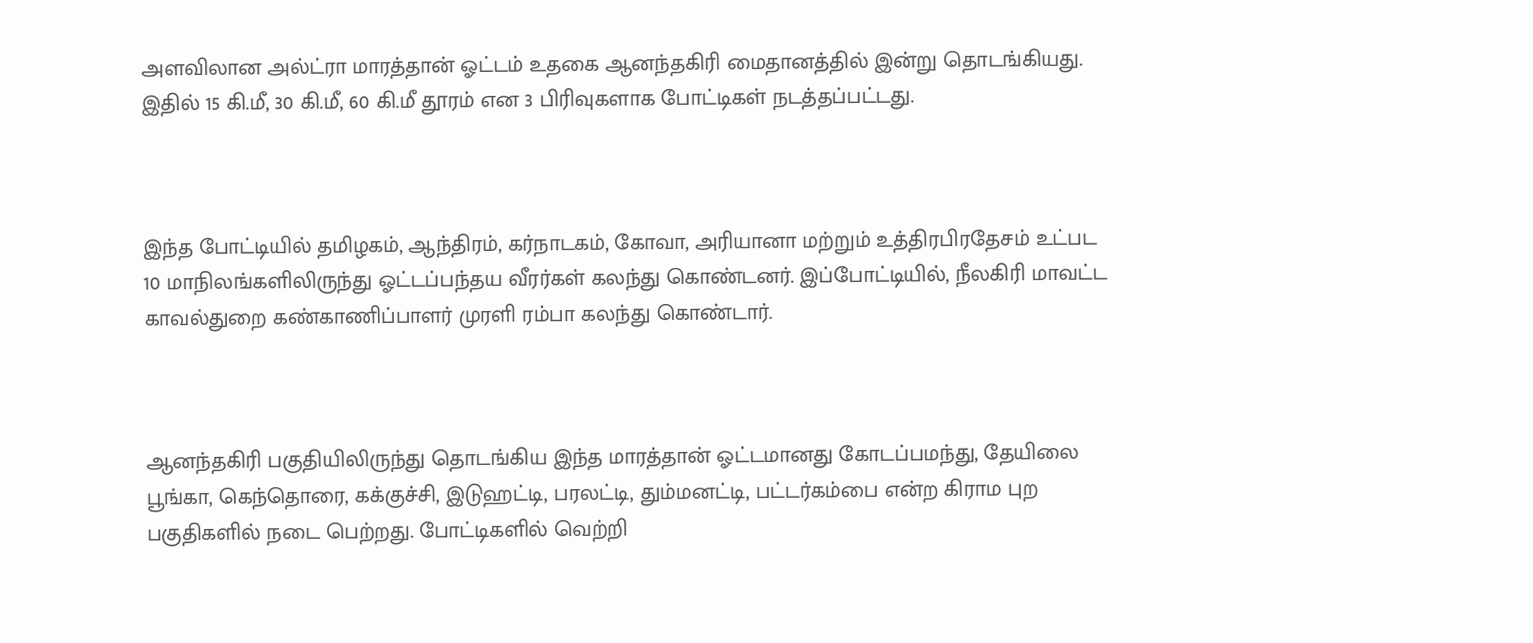அளவிலான அல்ட்ரா மாரத்தான் ஓட்டம் உதகை ஆனந்தகிரி மைதானத்தில் இன்று தொடங்கியது. இதில் 15 கி.மீ, 30 கி.மீ, 60 கி.மீ தூரம் என 3 பிரிவுகளாக போட்டிகள் நடத்தப்பட்டது.



இந்த போட்டியில் தமிழகம், ஆந்திரம், கர்நாடகம், கோவா, அரியானா மற்றும் உத்திரபிரதேசம் உட்பட 10 மாநிலங்களிலிருந்து ஓட்டப்பந்தய வீரர்கள் கலந்து கொண்டனர். இப்போட்டியில், நீலகிரி மாவட்ட காவல்துறை கண்காணிப்பாளர் முரளி ரம்பா கலந்து கொண்டார்.



ஆனந்தகிரி பகுதியிலிருந்து தொடங்கிய இந்த மாரத்தான் ஓட்டமானது கோடப்பமந்து, தேயிலை பூங்கா, கெந்தொரை, கக்குச்சி, இடுஹட்டி, பரலட்டி, தும்மனட்டி, பட்டர்கம்பை என்ற கிராம புற பகுதிகளில் நடை பெற்றது. போட்டிகளில் வெற்றி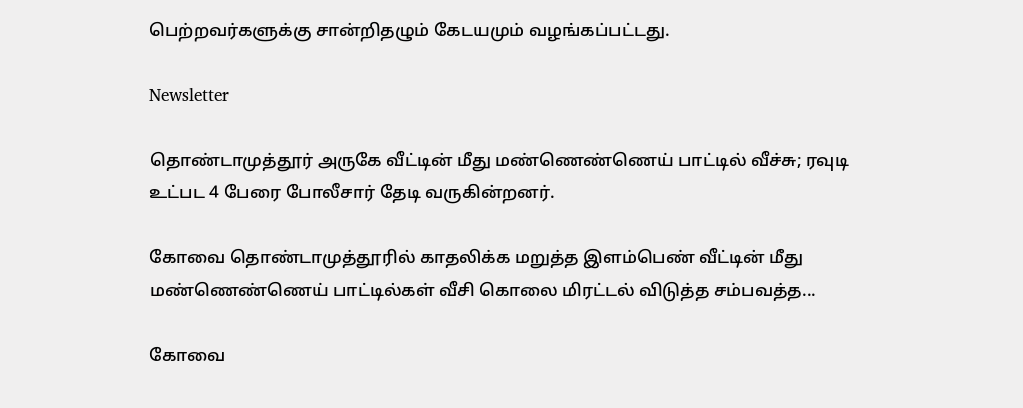பெற்றவர்களுக்கு சான்றிதழும் கேடயமும் வழங்கப்பட்டது.

Newsletter

தொண்டாமுத்தூர் அருகே வீட்டின் மீது மண்ணெண்ணெய் பாட்டில் வீச்சு; ரவுடி உட்பட 4 பேரை போலீசார் தேடி வருகின்றனர்.

கோவை தொண்டாமுத்தூரில் காதலிக்க மறுத்த இளம்பெண் வீட்டின் மீது மண்ணெண்ணெய் பாட்டில்கள் வீசி கொலை மிரட்டல் விடுத்த சம்பவத்த...

கோவை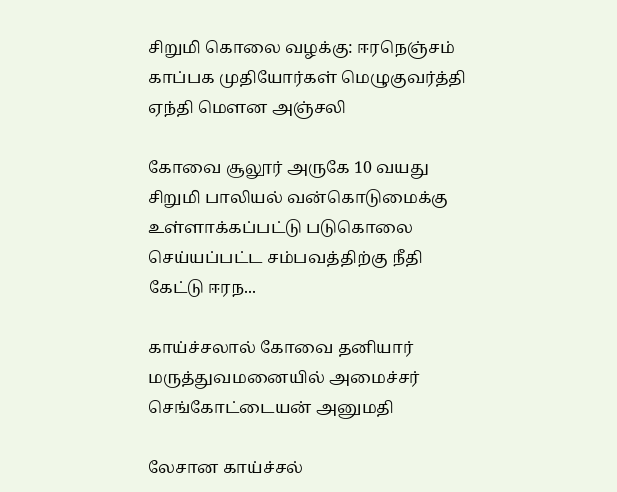சிறுமி கொலை வழக்கு: ஈரநெஞ்சம் காப்பக முதியோர்கள் மெழுகுவர்த்தி ஏந்தி மௌன அஞ்சலி

கோவை சூலூர் அருகே 10 வயது சிறுமி பாலியல் வன்கொடுமைக்கு உள்ளாக்கப்பட்டு படுகொலை செய்யப்பட்ட சம்பவத்திற்கு நீதி கேட்டு ஈரந...

காய்ச்சலால் கோவை தனியார் மருத்துவமனையில் அமைச்சர் செங்கோட்டையன் அனுமதி

லேசான காய்ச்சல்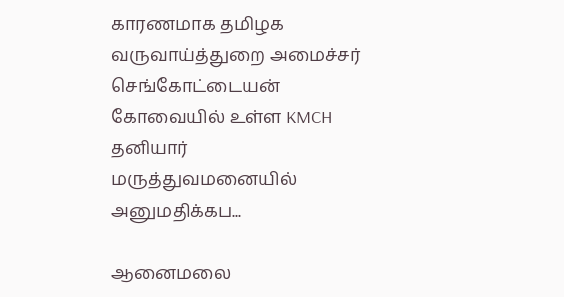காரணமாக தமிழக வருவாய்த்துறை அமைச்சர் செங்கோட்டையன் கோவையில் உள்ள KMCH தனியார் மருத்துவமனையில் அனுமதிக்கப...

ஆனைமலை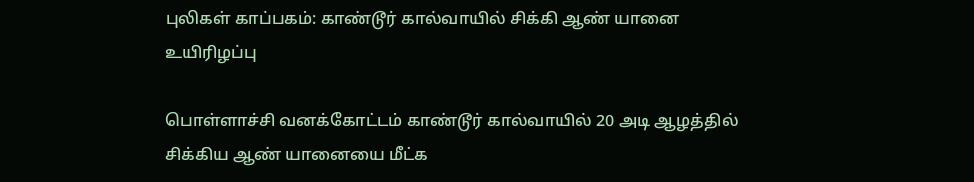புலிகள் காப்பகம்: காண்டூர் கால்வாயில் சிக்கி ஆண் யானை உயிரிழப்பு

பொள்ளாச்சி வனக்கோட்டம் காண்டூர் கால்வாயில் 20 அடி ஆழத்தில் சிக்கிய ஆண் யானையை மீட்க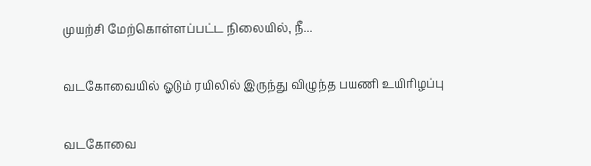முயற்சி மேற்கொள்ளப்பட்ட நிலையில், நீ...

வடகோவையில் ஓடும் ரயிலில் இருந்து விழுந்த பயணி உயிரிழப்பு

வடகோவை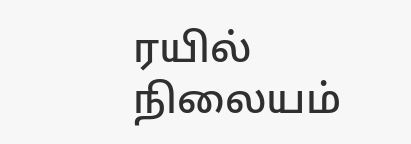ரயில் நிலையம்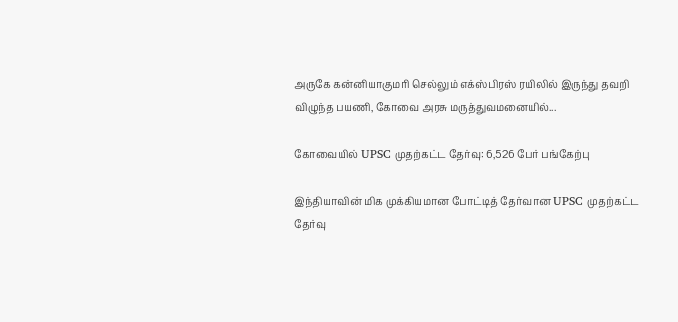அருகே கன்னியாகுமரி செல்லும் எக்ஸ்பிரஸ் ரயிலில் இருந்து தவறி விழுந்த பயணி, கோவை அரசு மருத்துவமனையில்...

கோவையில் UPSC முதற்கட்ட தேர்வு: 6,526 பேர் பங்கேற்பு

இந்தியாவின் மிக முக்கியமான போட்டித் தேர்வான UPSC முதற்கட்ட தேர்வு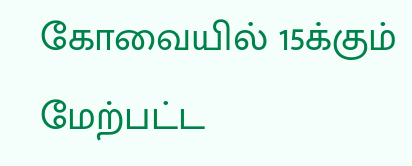கோவையில் 15க்கும் மேற்பட்ட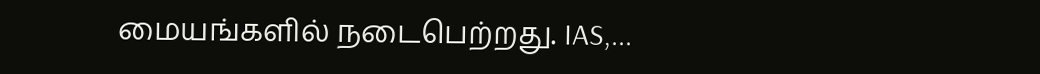மையங்களில் நடைபெற்றது. IAS,...